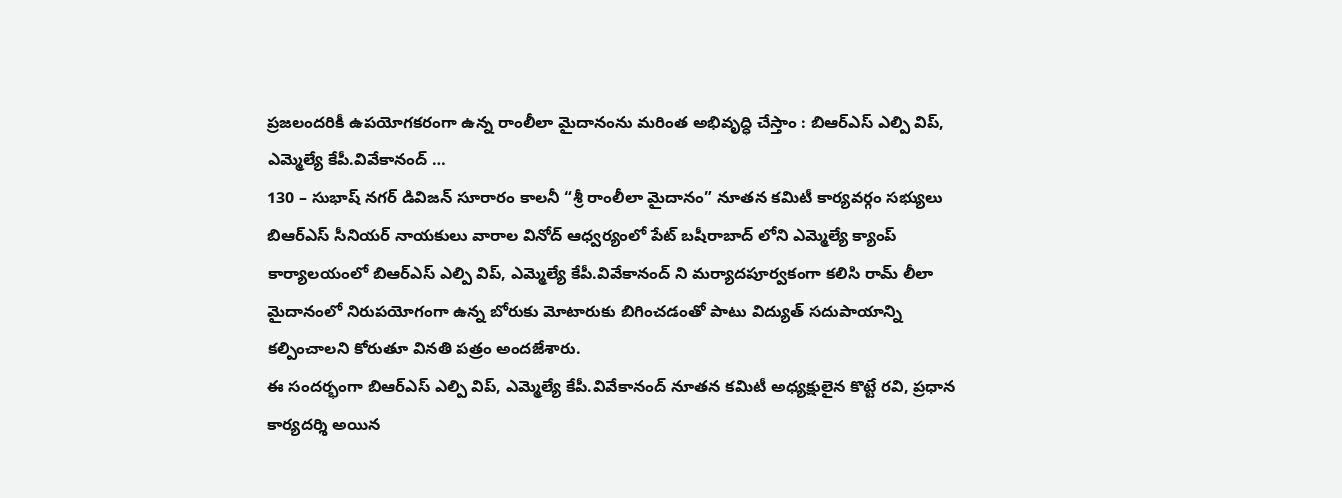ప్రజలందరికీ ఉపయోగకరంగా ఉన్న రాంలీలా మైదానంను మరింత అభివృద్ధి చేస్తాం : బిఆర్ఎస్ ఎల్పి విప్, ఎమ్మెల్యే కేపీ.వివేకానంద్ …
130 – సుభాష్ నగర్ డివిజన్ సూరారం కాలనీ “శ్రీ రాంలీలా మైదానం” నూతన కమిటీ కార్యవర్గం సభ్యులు బిఆర్ఎస్ సీనియర్ నాయకులు వారాల వినోద్ ఆధ్వర్యంలో పేట్ బషీరాబాద్ లోని ఎమ్మెల్యే క్యాంప్ కార్యాలయంలో బిఆర్ఎస్ ఎల్పి విప్, ఎమ్మెల్యే కేపీ.వివేకానంద్ ని మర్యాదపూర్వకంగా కలిసి రామ్ లీలా మైదానంలో నిరుపయోగంగా ఉన్న బోరుకు మోటారుకు బిగించడంతో పాటు విద్యుత్ సదుపాయాన్ని కల్పించాలని కోరుతూ వినతి పత్రం అందజేశారు.
ఈ సందర్భంగా బిఆర్ఎస్ ఎల్పి విప్, ఎమ్మెల్యే కేపీ.వివేకానంద్ నూతన కమిటీ అధ్యక్షులైన కొట్టే రవి, ప్రధాన కార్యదర్శి అయిన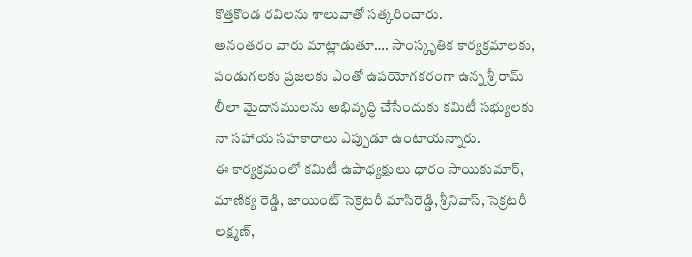కొత్తకొండ రవిలను శాలువాతో సత్కరించారు.
అనంతరం వారు మాట్లాడుతూ…. సాంస్కృతిక కార్యక్రమాలకు, పండుగలకు ప్రజలకు ఎంతో ఉపయోగకరంగా ఉన్న శ్రీ రామ్ లీలా మైదానములను అభివృద్ధి చేసేందుకు కమిటీ సభ్యులకు నా సహాయ సహకారాలు ఎప్పుడూ ఉంటాయన్నారు.
ఈ కార్యక్రమంలో కమిటీ ఉపాధ్యక్షులు ధారం సాయికుమార్, మాణిక్య రెడ్డి, జాయింట్ సెక్రెటరీ మాసిరెడ్డి, శ్రీనివాస్, సెక్రటరీ లక్ష్మణ్,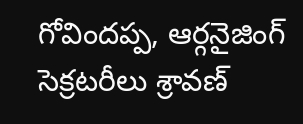గోవిందప్ప, ఆర్గనైజింగ్ సెక్రటరీలు శ్రావణ్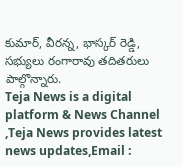కుమార్, వీరన్న, భాస్కర్ రెడ్డి, సభ్యులు రంగారావు తదితరులు పాల్గొన్నారు.
Teja News is a digital platform & News Channel ,Teja News provides latest news updates,Email :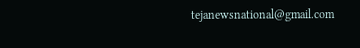tejanewsnational@gmail.com